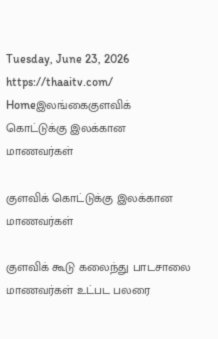Tuesday, June 23, 2026
https://thaaitv.com/
Homeஇலங்கைகுளவிக் கொட்டுக்கு இலக்கான மாணவர்கள்

குளவிக் கொட்டுக்கு இலக்கான மாணவர்கள்

குளவிக் கூடு கலைந்து பாடசாலை மாணவர்கள் உட்பட பலரை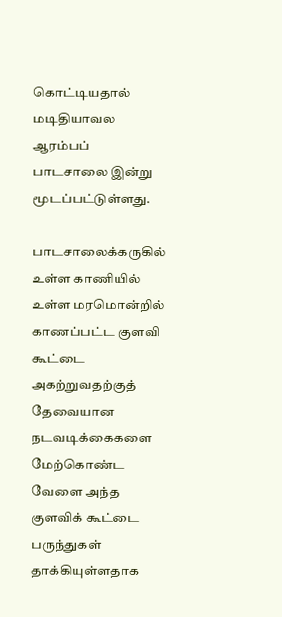கொட்டியதால்
மடிதியாவல ஆரம்பப் பாடசாலை இன்று  மூடப்பட்டுள்ளது.

பாடசாலைக்கருகில் உள்ள காணியில் உள்ள மரமொன்றில் காணப்பட்ட குளவி கூட்டை அகற்றுவதற்குத் தேவையான நடவடிக்கைகளை மேற்கொண்ட வேளை அந்த குளவிக் கூட்டை பருந்துகள் தாக்கியுள்ளதாக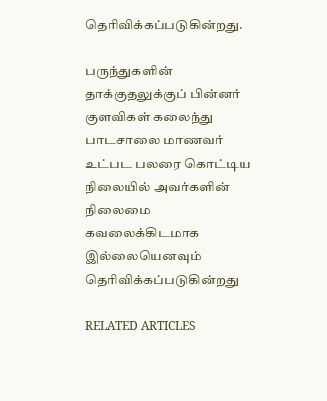தெரிவிக்கப்படுகின்றது.

பருந்துகளின் தாக்குதலுக்குப் பின்னர் குளவிகள் கலைந்து பாடசாலை மாணவர் உட்பட பலரை கொட்டிய நிலையில் அவர்களின் நிலைமை கவலைக்கிடமாக இல்லையெனவும் தெரிவிக்கப்படுகின்றது

RELATED ARTICLES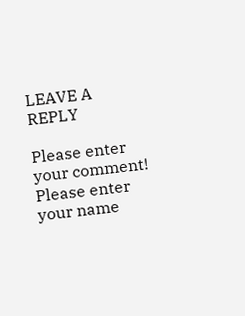LEAVE A REPLY

Please enter your comment!
Please enter your name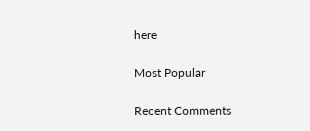here

Most Popular

Recent Comments